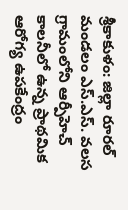శ్రీకాకుళం: జిల్లా రూరల్ మండలం ఎస్.ఎస్. వలస గ్రామంలోని ఆర్పీహెచ్ కాలనీలో ఉన్న ప్రాథమిక ఆరోగ్య ఉపకేంద్రం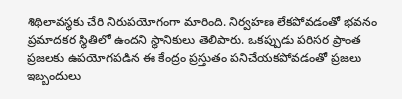శిథిలావస్థకు చేరి నిరుపయోగంగా మారింది. నిర్వహణ లేకపోవడంతో భవనం ప్రమాదకర స్థితిలో ఉందని స్థానికులు తెలిపారు. ఒకప్పుడు పరిసర ప్రాంత ప్రజలకు ఉపయోగపడిన ఈ కేంద్రం ప్రస్తుతం పనిచేయకపోవడంతో ప్రజలు ఇబ్బందులు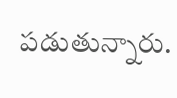పడుతున్నారు.